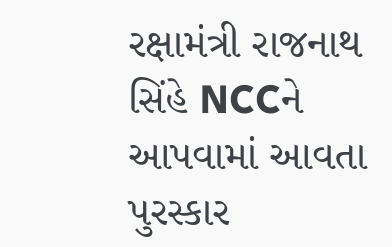રક્ષામંત્રી રાજનાથ સિંહે NCCને આપવામાં આવતા પુરસ્કાર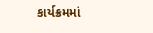કાર્યક્રમમાં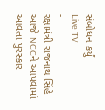સંબોધન કર્યું
Live TV
-
રક્ષામંત્રી રાજનાથ સિંહે આજે NCCને આપવામાં આવતા પુરસ્કાર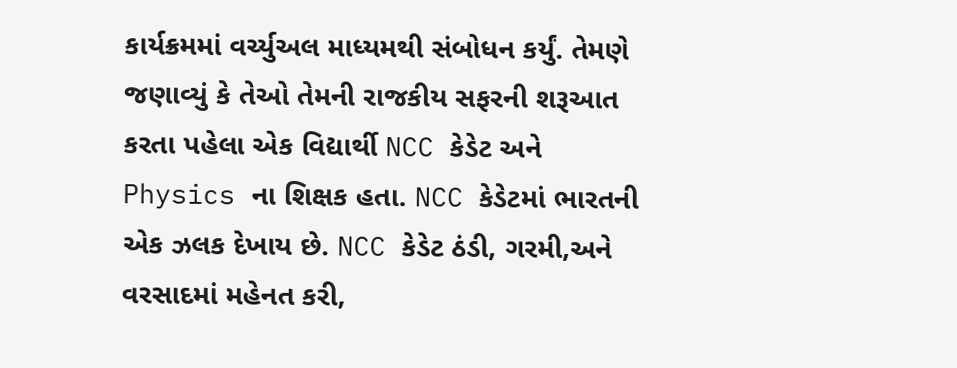કાર્યક્રમમાં વર્ચ્યુઅલ માધ્યમથી સંબોધન કર્યું. તેમણે જણાવ્યું કે તેઓ તેમની રાજકીય સફરની શરૂઆત કરતા પહેલા એક વિદ્યાર્થી NCC કેડેટ અને Physics ના શિક્ષક હતા. NCC કેડેટમાં ભારતની એક ઝલક દેખાય છે. NCC કેડેટ ઠંડી, ગરમી,અને વરસાદમાં મહેનત કરી,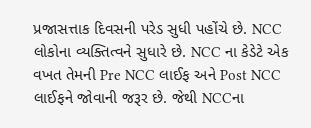પ્રજાસત્તાક દિવસની પરેડ સુધી પહોંચે છે. NCC લોકોના વ્યક્તિત્વને સુધારે છે. NCC ના કેડેટે એક વખત તેમની Pre NCC લાઈફ અને Post NCC લાઈફને જોવાની જરૂર છે. જેથી NCCના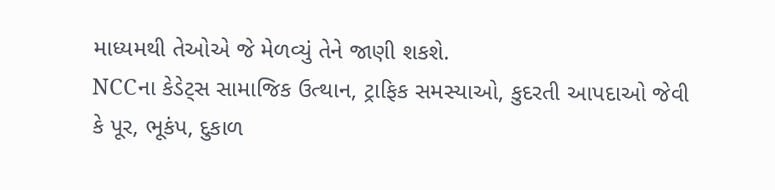માધ્યમથી તેઓએ જે મેળવ્યું તેને જાણી શકશે.
NCCના કેડેટ્સ સામાજિક ઉત્થાન, ટ્રાફિક સમસ્યાઓ, કુદરતી આપદાઓ જેવી કે પૂર, ભૂકંપ, દુકાળ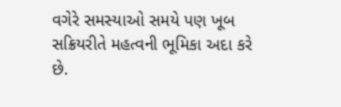વગેરે સમસ્યાઓ સમયે પણ ખૂબ સક્રિયરીતે મહત્વની ભૂમિકા અદા કરે છે.